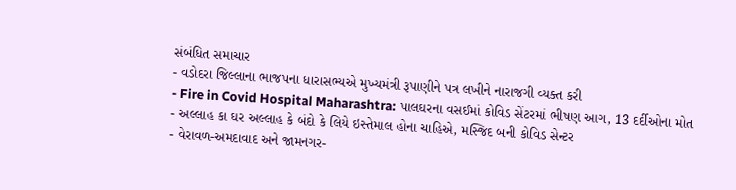સંબંધિત સમાચાર
- વડોદરા જિલ્લાના ભાજપના ધારાસભ્યએ મુખ્યમંત્રી રૂપાણીને પત્ર લખીને નારાજગી વ્યક્ત કરી
- Fire in Covid Hospital Maharashtra: પાલઘરના વસઈમાં કોવિડ સેંટરમાં ભીષણ આગ, 13 દર્દીઓના મોત
- અલ્લાહ કા ઘર અલ્લાહ કે બંદો કે લિયે ઇસ્તેમાલ હોના ચાહિએ, મસ્જિદ બની કોવિડ સેન્ટર
- વેરાવળ-અમદાવાદ અને જામનગર-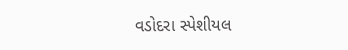વડોદરા સ્પેશીયલ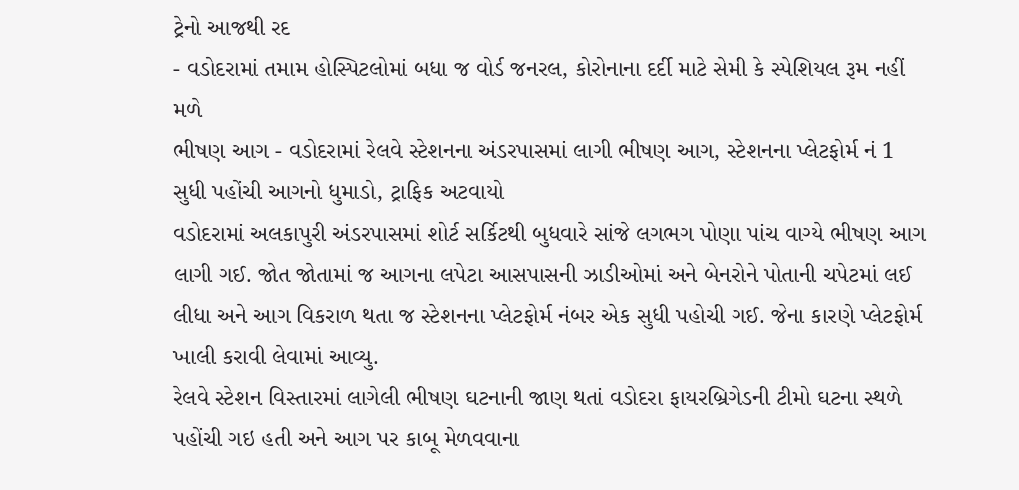ટ્રેનો આજથી રદ
- વડોદરામાં તમામ હોસ્પિટલોમાં બધા જ વોર્ડ જનરલ, કોરોનાના દર્દી માટે સેમી કે સ્પેશિયલ રૂમ નહીં મળે
ભીષણ આગ - વડોદરામાં રેલવે સ્ટેશનના અંડરપાસમાં લાગી ભીષણ આગ, સ્ટેશનના પ્લેટફોર્મ નં 1 સુધી પહોંચી આગનો ધુમાડો, ટ્રાફિક અટવાયો
વડોદરામાં અલકાપુરી અંડરપાસમાં શોર્ટ સર્કિટથી બુધવારે સાંજે લગભગ પોણા પાંચ વાગ્યે ભીષણ આગ લાગી ગઈ. જોત જોતામાં જ આગના લપેટા આસપાસની ઝાડીઓમાં અને બેનરોને પોતાની ચપેટમાં લઈ લીધા અને આગ વિકરાળ થતા જ સ્ટેશનના પ્લેટફોર્મ નંબર એક સુધી પહોચી ગઈ. જેના કારણે પ્લેટફોર્મ ખાલી કરાવી લેવામાં આવ્યુ.
રેલવે સ્ટેશન વિસ્તારમાં લાગેલી ભીષણ ઘટનાની જાણ થતાં વડોદરા ફાયરબ્રિગેડની ટીમો ઘટના સ્થળે પહોંચી ગઇ હતી અને આગ પર કાબૂ મેળવવાના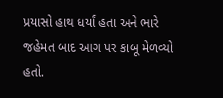પ્રયાસો હાથ ધર્યાં હતા અને ભારે જહેમત બાદ આગ પર કાબૂ મેળવ્યો હતો.